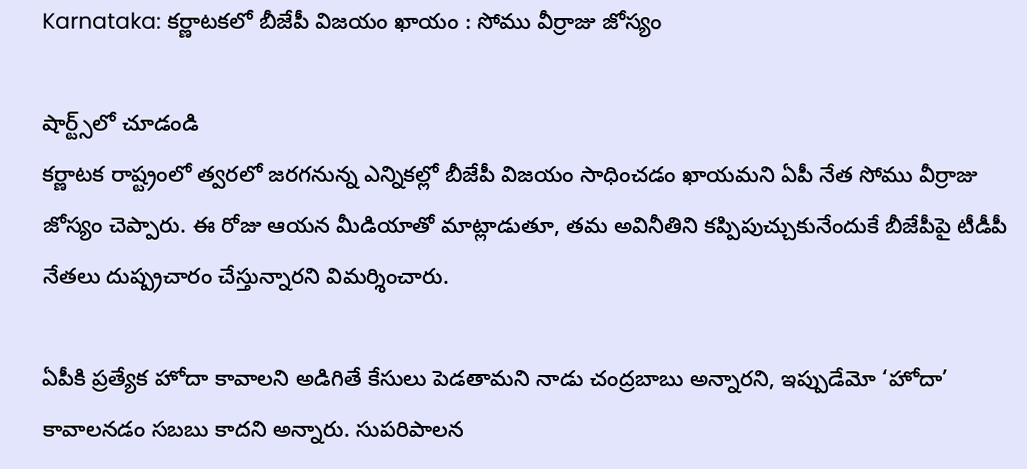Karnataka: కర్ణాటకలో బీజేపీ విజయం ఖాయం : సోము వీర్రాజు జోస్యం

షార్ట్స్‌లో చూడండి
కర్ణాటక రాష్ట్రంలో త్వరలో జరగనున్న ఎన్నికల్లో బీజేపీ విజయం సాధించడం ఖాయమని ఏపీ నేత సోము వీర్రాజు జోస్యం చెప్పారు. ఈ రోజు ఆయన మీడియాతో మాట్లాడుతూ, తమ అవినీతిని కప్పిపుచ్చుకునేందుకే బీజేపీపై టీడీపీ నేతలు దుష్ప్రచారం చేస్తున్నారని విమర్శించారు.

ఏపీకి ప్రత్యేక హోదా కావాలని అడిగితే కేసులు పెడతామని నాడు చంద్రబాబు అన్నారని, ఇప్పుడేమో ‘హోదా’ కావాలనడం సబబు కాదని అన్నారు. సుపరిపాలన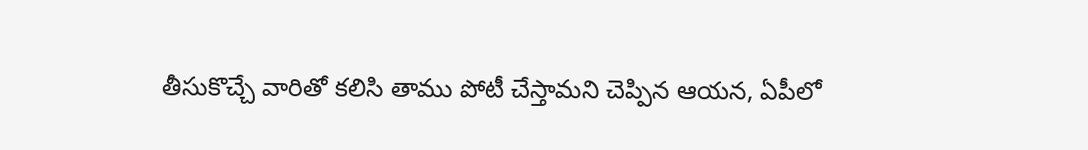తీసుకొచ్చే వారితో కలిసి తాము పోటీ చేస్తామని చెప్పిన ఆయన, ఏపీలో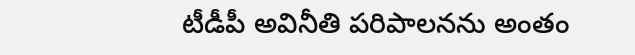టీడీపీ అవినీతి పరిపాలనను అంతం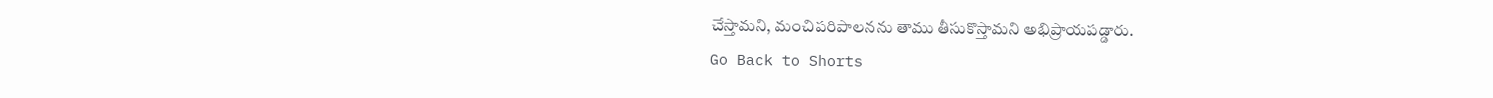చేస్తామని, మంచిపరిపాలనను తాము తీసుకొస్తామని అభిప్రాయపడ్డారు.
Go Back to Shorts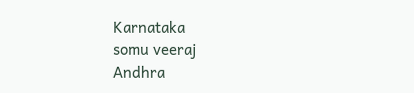Karnataka
somu veeraj
Andhra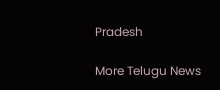Pradesh

More Telugu News